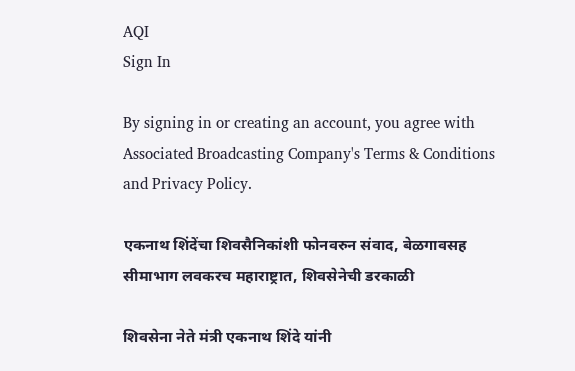AQI
Sign In

By signing in or creating an account, you agree with Associated Broadcasting Company's Terms & Conditions and Privacy Policy.

एकनाथ शिंदेंचा शिवसैनिकांशी फोनवरुन संवाद, बेळगावसह सीमाभाग लवकरच महाराष्ट्रात, शिवसेनेची डरकाळी

शिवसेना नेते मंत्री एकनाथ शिंदे यांनी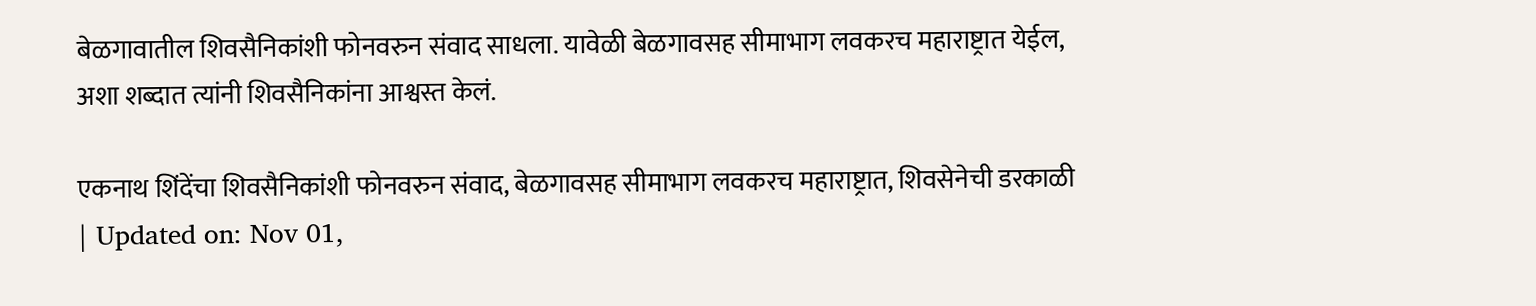बेळगावातील शिवसैनिकांशी फोनवरुन संवाद साधला. यावेळी बेळगावसह सीमाभाग लवकरच महाराष्ट्रात येईल, अशा शब्दात त्यांनी शिवसैनिकांना आश्वस्त केलं.

एकनाथ शिंदेंचा शिवसैनिकांशी फोनवरुन संवाद, बेळगावसह सीमाभाग लवकरच महाराष्ट्रात, शिवसेनेची डरकाळी
| Updated on: Nov 01,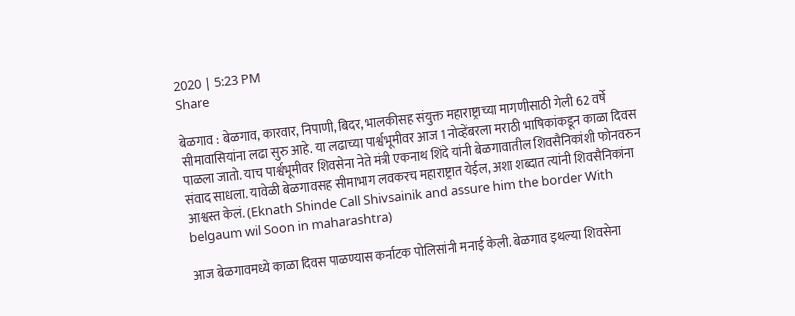2020 | 5:23 PM
Share

बेळगाव : बेळगाव, कारवार, निपाणी, बिदर, भालकीसह संयुक्त महाराष्ट्राच्या मागणीसाठी गेली 62 वर्षे सीमावासियांना लढा सुरु आहे. या लढाच्या पार्श्वभूमीवर आज 1 नोव्हेंबरला मराठी भाषिकांकडून काळा दिवस पाळला जातो. याच पार्श्वभूमीवर शिवसेना नेते मंत्री एकनाथ शिंदे यांनी बेळगावातील शिवसैनिकांशी फोनवरुन संवाद साधला. यावेळी बेळगावसह सीमाभाग लवकरच महाराष्ट्रात येईल, अशा शब्दात त्यांनी शिवसैनिकांना आश्वस्त केलं. (Eknath Shinde Call Shivsainik and assure him the border With belgaum wil Soon in maharashtra)

आज बेळगावमध्ये काळा दिवस पाळण्यास कर्नाटक पोलिसांनी मनाई केली. बेळगाव इथल्या शिवसेना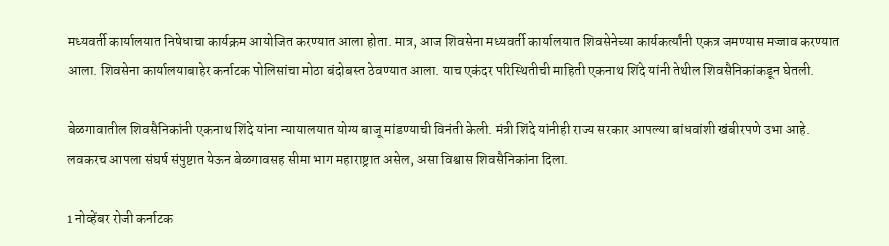मध्यवर्ती कार्यालयात निषेधाचा कार्यक्रम आयोजित करण्यात आला होता. मात्र, आज शिवसेना मध्यवर्ती कार्यालयात शिवसेनेच्या कार्यकर्त्यांनी एकत्र जमण्यास मज्जाव करण्यात आला. शिवसेना कार्यालयाबाहेर कर्नाटक पोलिसांचा मोठा बंदोबस्त ठेवण्यात आला. याच एकंदर परिस्थितीची माहिती एकनाथ शिंदे यांनी तेथील शिवसैनिकांकडून घेतली.

बेळगावातील शिवसैनिकांनी एकनाथ शिंदे यांना न्यायालयात योग्य बाजू मांडण्याची विनंती केली. मंत्री शिंदे यांनीही राज्य सरकार आपल्या बांधवांशी खंबीरपणे उभा आहे. लवकरच आपला संघर्ष संपुष्टात येऊन बेळगावसह सीमा भाग महाराष्ट्रात असेल, असा विश्वास शिवसैनिकांना दिला.

1 नोव्हेंबर रोजी कर्नाटक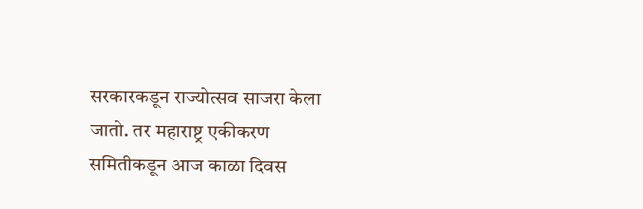सरकारकडून राज्योत्सव साजरा केला जातो. तर महाराष्ट्र एकीकरण समितीकडून आज काळा दिवस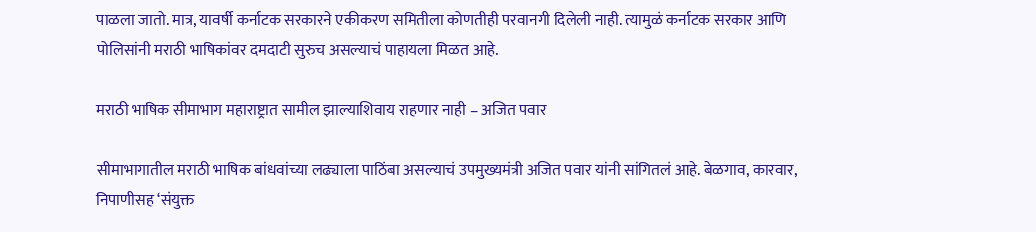पाळला जातो. मात्र, यावर्षी कर्नाटक सरकारने एकीकरण समितीला कोणतीही परवानगी दिलेली नाही. त्यामुळं कर्नाटक सरकार आणि पोलिसांनी मराठी भाषिकांवर दमदाटी सुरुच असल्याचं पाहायला मिळत आहे.

मराठी भाषिक सीमाभाग महाराष्ट्रात सामील झाल्याशिवाय राहणार नाही – अजित पवार

सीमाभागातील मराठी भाषिक बांधवांच्या लढ्याला पाठिंबा असल्याचं उपमुख्यमंत्री अजित पवार यांनी सांगितलं आहे. बेळगाव, कारवार, निपाणीसह ‘संयुक्त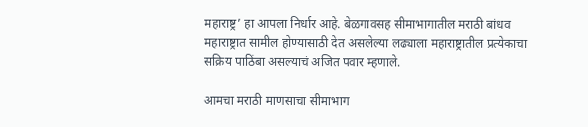महाराष्ट्र’ हा आपला निर्धार आहे. बेळगावसह सीमाभागातील मराठी बांधव महाराष्ट्रात सामील होण्यासाठी देत असलेल्या लढ्याला महाराष्ट्रातील प्रत्येकाचा सक्रिय पाठिंबा असल्याचं अजित पवार म्हणाले.

आमचा मराठी माणसाचा सीमाभाग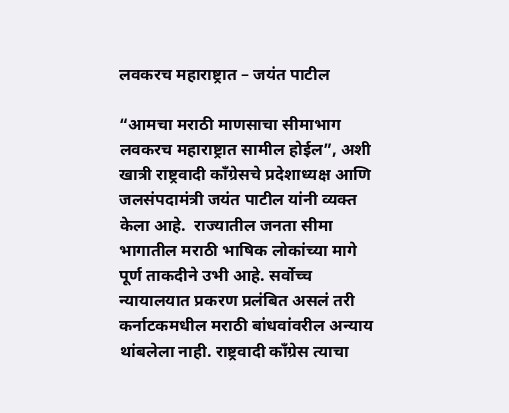लवकरच महाराष्ट्रात – जयंत पाटील

“आमचा मराठी माणसाचा सीमाभाग लवकरच महाराष्ट्रात सामील होईल”, अशी खात्री राष्ट्रवादी काँग्रेसचे प्रदेशाध्यक्ष आणि जलसंपदामंत्री जयंत पाटील यांनी व्यक्त केला आहे.  राज्यातील जनता सीमा भागातील मराठी भाषिक लोकांच्या मागे पूर्ण ताकदीने उभी आहे. सर्वोच्च न्यायालयात प्रकरण प्रलंबित असलं तरी कर्नाटकमधील मराठी बांधवांवरील अन्याय थांबलेला नाही. राष्ट्रवादी काँग्रेस त्याचा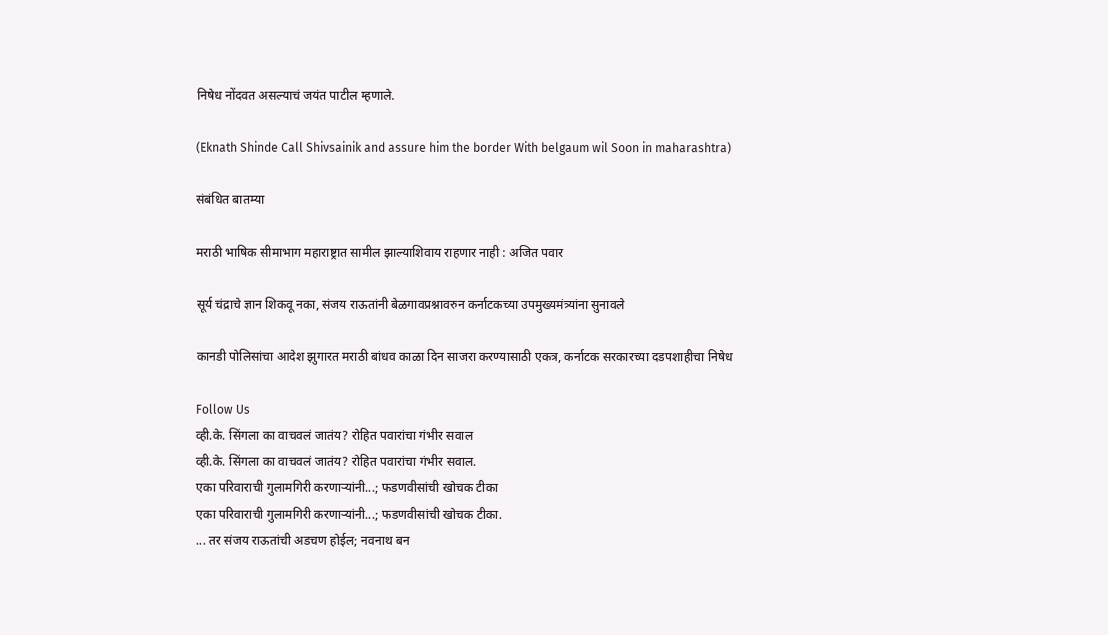निषेध नोंदवत असल्याचं जयंत पाटील म्हणाले.

(Eknath Shinde Call Shivsainik and assure him the border With belgaum wil Soon in maharashtra)

संबंधित बातम्या

मराठी भाषिक सीमाभाग महाराष्ट्रात सामील झाल्याशिवाय राहणार नाही : अजित पवार

सूर्य चंद्राचे ज्ञान शिकवू नका, संजय राऊतांनी बेळगावप्रश्नावरुन कर्नाटकच्या उपमुख्यमंत्र्यांना सुनावले

कानडी पोलिसांचा आदेश झुगारत मराठी बांधव काळा दिन साजरा करण्यासाठी एकत्र, कर्नाटक सरकारच्या दडपशाहीचा निषेध

Follow Us
व्ही.के. सिंगला का वाचवलं जातंय? रोहित पवारांचा गंभीर सवाल
व्ही.के. सिंगला का वाचवलं जातंय? रोहित पवारांचा गंभीर सवाल.
एका परिवाराची गुलामगिरी करणाऱ्यांनी...; फडणवीसांची खोचक टीका
एका परिवाराची गुलामगिरी करणाऱ्यांनी...; फडणवीसांची खोचक टीका.
... तर संजय राऊतांची अडचण होईल; नवनाथ बन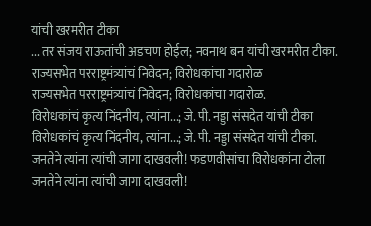यांची खरमरीत टीका
... तर संजय राऊतांची अडचण होईल; नवनाथ बन यांची खरमरीत टीका.
राज्यसभेत परराष्ट्रमंत्र्यांचं निवेदन; विरोधकांचा गदारोळ
राज्यसभेत परराष्ट्रमंत्र्यांचं निवेदन; विरोधकांचा गदारोळ.
विरोधकांचं कृत्य निंदनीय, त्यांना...; जे. पी. नड्डा संसदेत यांची टीका
विरोधकांचं कृत्य निंदनीय, त्यांना...; जे. पी. नड्डा संसदेत यांची टीका.
जनतेने त्यांना त्यांची जागा दाखवली! फडणवीसांचा विरोधकांना टोला
जनतेने त्यांना त्यांची जागा दाखवली!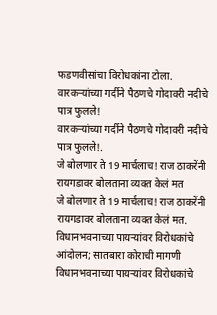फडणवीसांचा विरोधकांना टोला.
वारकऱ्यांच्या गर्दीने पैठणचे गोदावरी नदीचे पात्र फुलले!
वारकऱ्यांच्या गर्दीने पैठणचे गोदावरी नदीचे पात्र फुलले!.
जे बोलणार ते 19 मार्चलाच! राज ठाकरेंनी रायगडावर बोलताना व्यक्त केलं मत
जे बोलणार ते 19 मार्चलाच! राज ठाकरेंनी रायगडावर बोलताना व्यक्त केलं मत.
विधानभवनाच्या पायऱ्यांवर विरोधकांचे आंदोलन; सातबारा कोराची मागणी
विधानभवनाच्या पायऱ्यांवर विरोधकांचे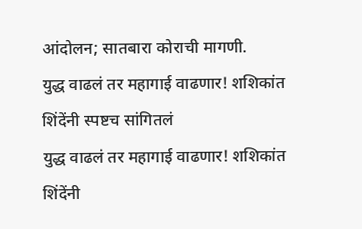आंदोलन; सातबारा कोराची मागणी.
युद्ध वाढलं तर महागाई वाढणार! शशिकांत शिंदेंनी स्पष्टच सांगितलं
युद्ध वाढलं तर महागाई वाढणार! शशिकांत शिंदेंनी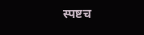स्पष्टच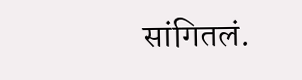सांगितलं.